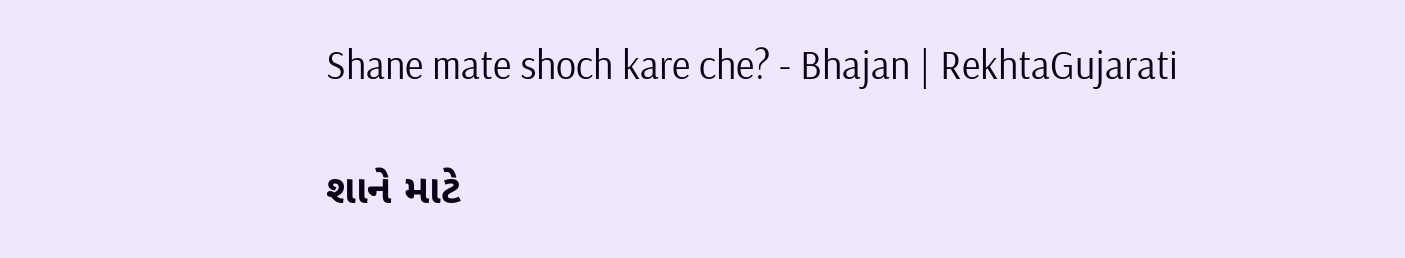Shane mate shoch kare che? - Bhajan | RekhtaGujarati

શાને માટે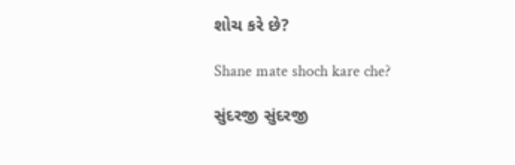શોચ કરે છે?

Shane mate shoch kare che?

સુંદરજી સુંદરજી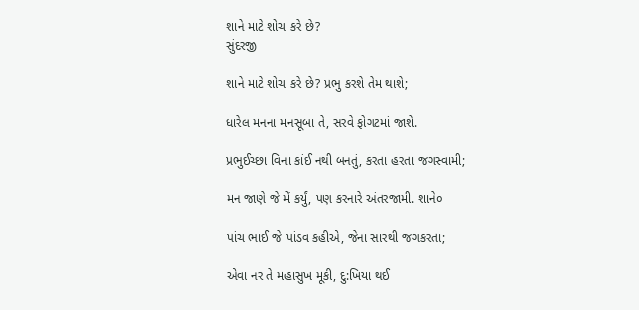શાને માટે શોચ કરે છે?
સુંદરજી

શાને માટે શોચ કરે છે? પ્રભુ કરશે તેમ થાશે;

ધારેલ મનના મનસૂબા તે, સરવે ફોગટમાં જાશે.

પ્રભુઈચ્છા વિના કાંઈ નથી બનતું, કરતા હરતા જગસ્વામી;

મન જાણે જે મેં કર્યું, પણ કરનારે અંતરજામી. શાને૦

પાંચ ભાઈ જે પાંડવ કહીએ, જેના સારથી જગકરતા;

એવા નર તે મહાસુખ મૂકી, દુ:ખિયા થઈ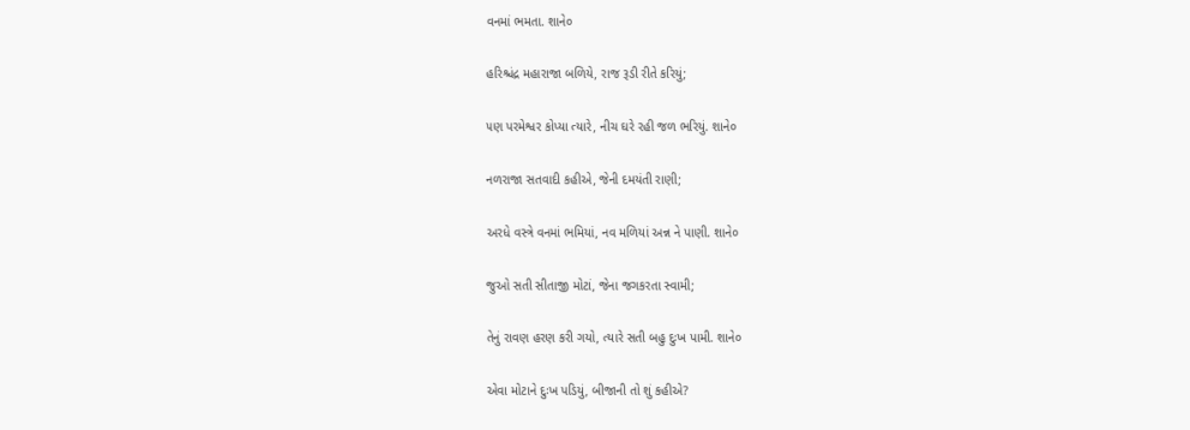વનમાં ભમતા. શાને૦

હરિશ્ચંદ્ર મહારાજા બળિયે, રાજ રૂડી રીતે કરિયું;

૫ણ પરમેશ્વર કોપ્યા ત્યારે, નીચ ઘરે રહી જળ ભરિયું. શાને૦

નળરાજા સતવાદી કહીએ, જેની દમયંતી રાણી;

અરધે વસ્ત્રે વનમાં ભમિયાં, નવ મળિયાં અન્ન ને પાણી. શાને૦

જુઓ સતી સીતાજી મોટાં, જેના જગકરતા સ્વામી;

તેનું રાવણ હરણ કરી ગયો, ત્યારે સતી બહુ દુઃખ પામી. શાને૦

એવા મોટાને દુઃખ પડિયું, બીજાની તો શું કહીએ?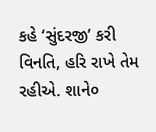કહે ‘સુંદરજી’ કરી વિનતિ, હરિ રાખે તેમ રહીએ. શાને૦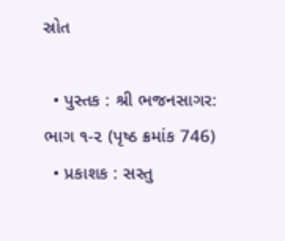સ્રોત

  • પુસ્તક : શ્રી ભજનસાગર: ભાગ ૧-૨ (પૃષ્ઠ ક્રમાંક 746)
  • પ્રકાશક : સસ્તુ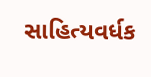સાહિત્યવર્ધક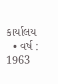કાર્યાલય
  • વર્ષ : 1963